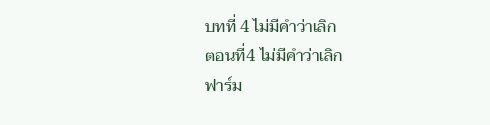บทที่ 4 ไม่มีคำว่าเลิก
ตอนที่4 ไม่มีคำว่าเลิก
ฟาร์ม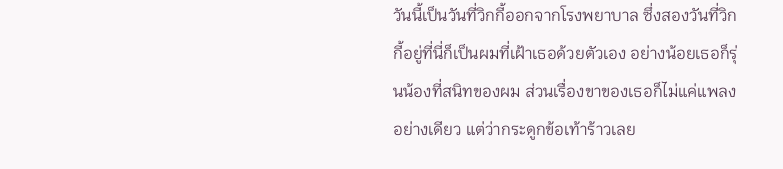วันนี้เป็นวันที่วิกกี้ออกจากโรงพยาบาล ซึ่งสองวันที่วิกกี้อยู่ที่นี่ก็เป็นผมที่เฝ้าเธอด้วยตัวเอง อย่างน้อยเธอก็รุ่นน้องที่สนิทของผม ส่วนเรื่องขาของเธอก็ไม่แค่แพลงอย่างเดียว แต่ว่ากระดูกข้อเท้าร้าวเลย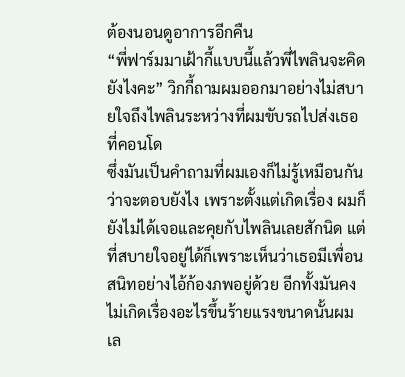ต้องนอนดูอาการอีกคืน
“พี่ฟาร์มมาเฝ้ากี้แบบนี้แล้วพี่ไพลินจะคิดยังไงคะ” วิกกี้ถามผมออกมาอย่างไม่สบายใจถึงไพลินระหว่างที่ผมขับรถไปส่งเธอที่คอนโด
ซึ่งมันเป็นคำถามที่ผมเองก็ไม่รู้เหมือนกันว่าจะตอบยังไง เพราะตั้งแต่เกิดเรื่อง ผมก็ยังไม่ได้เจอและคุยกับไพลินเลยสักนิด แต่ที่สบายใจอยู่ได้ก็เพราะเห็นว่าเธอมีเพื่อนสนิทอย่างไอ้ก้องภพอยู่ด้วย อีกทั้งมันคงไม่เกิดเรื่องอะไรขึ้นร้ายแรงขนาดนั้นผมเล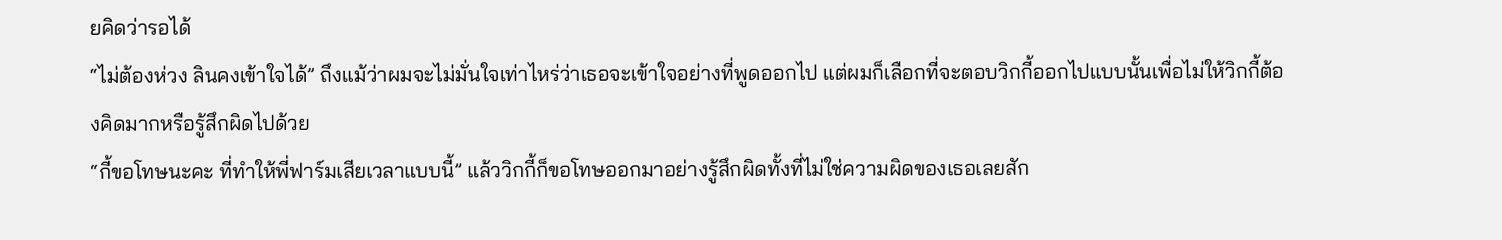ยคิดว่ารอได้
“ไม่ต้องห่วง ลินคงเข้าใจได้” ถึงแม้ว่าผมจะไม่มั่นใจเท่าไหร่ว่าเธอจะเข้าใจอย่างที่พูดออกไป แต่ผมก็เลือกที่จะตอบวิกกี้ออกไปแบบนั้นเพื่อไม่ให้วิกกี้ต้องคิดมากหรือรู้สึกผิดไปด้วย
“กี้ขอโทษนะคะ ที่ทำให้พี่ฟาร์มเสียเวลาแบบนี้” แล้ววิกกี้ก็ขอโทษออกมาอย่างรู้สึกผิดทั้งที่ไม่ใช่ความผิดของเธอเลยสัก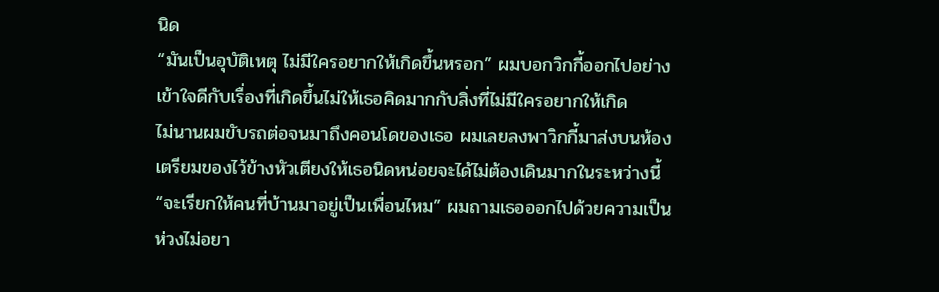นิด
“มันเป็นอุบัติเหตุ ไม่มีใครอยากให้เกิดขึ้นหรอก” ผมบอกวิกกี้ออกไปอย่างเข้าใจดีกับเรื่องที่เกิดขึ้นไม่ให้เธอคิดมากกับสิ่งที่ไม่มีใครอยากให้เกิด
ไม่นานผมขับรถต่อจนมาถึงคอนโดของเธอ ผมเลยลงพาวิกกี้มาส่งบนห้องเตรียมของไว้ข้างหัวเตียงให้เธอนิดหน่อยจะได้ไม่ต้องเดินมากในระหว่างนี้
“จะเรียกให้คนที่บ้านมาอยู่เป็นเพื่อนไหม” ผมถามเธอออกไปด้วยความเป็นห่วงไม่อยา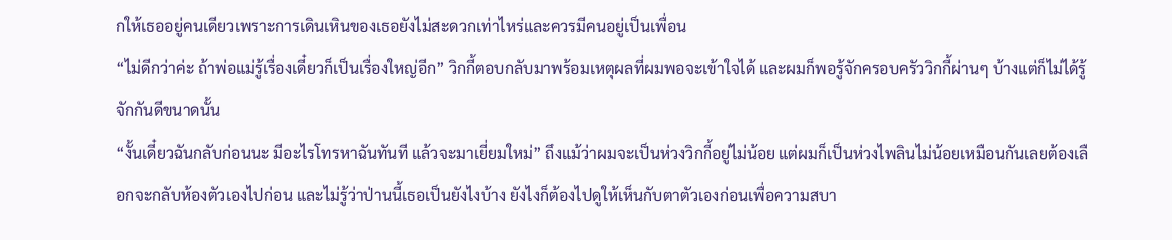กให้เธออยู่คนเดียวเพราะการเดินเหินของเธอยังไม่สะดวกเท่าไหร่และควรมีคนอยู่เป็นเพื่อน
“ไม่ดีกว่าค่ะ ถ้าพ่อแม่รู้เรื่องเดี๋ยวก็เป็นเรื่องใหญ่อีก” วิกกี้ตอบกลับมาพร้อมเหตุผลที่ผมพอจะเข้าใจได้ และผมก็พอรู้จักครอบครัววิกกี้ผ่านๆ บ้างแต่ก็ไม่ได้รู้จักกันดีขนาดนั้น
“งั้นเดี๋ยวฉันกลับก่อนนะ มีอะไรโทรหาฉันทันที แล้วจะมาเยี่ยมใหม่” ถึงแม้ว่าผมจะเป็นห่วงวิกกี้อยู่ไม่น้อย แต่ผมก็เป็นห่วงไพลินไม่น้อยเหมือนกันเลยต้องเลือกจะกลับห้องตัวเองไปก่อน และไม่รู้ว่าป่านนี้เธอเป็นยังไงบ้าง ยังไงก็ต้องไปดูให้เห็นกับตาตัวเองก่อนเพื่อความสบา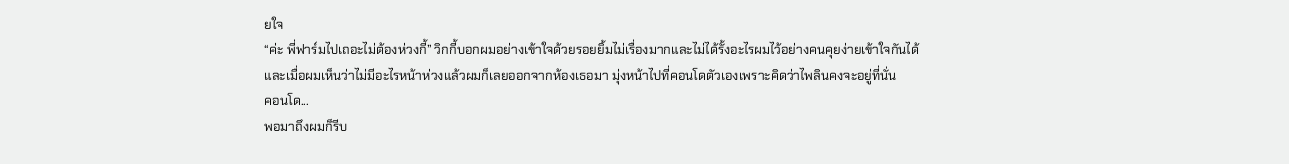ยใจ
“ค่ะ พี่ฟาร์มไปเถอะไม่ต้องห่วงกี้” วิกกี้บอกผมอย่างเข้าใจด้วยรอยยิ้มไม่เรื่องมากและไม่ได้รั้งอะไรผมไว้อย่างคนคุยง่ายเข้าใจกันได้
และเมื่อผมเห็นว่าไม่มีอะไรหน้าห่วงแล้วผมก็เลยออกจากห้องเธอมา มุ่งหน้าไปที่คอนโดตัวเองเพราะคิดว่าไพลินคงจะอยู่ที่นั่น
คอนโด...
พอมาถึงผมก็รีบ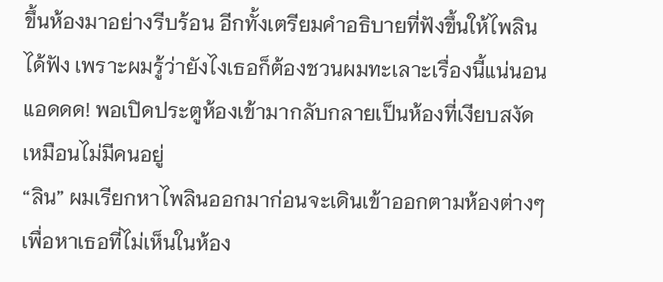ขึ้นห้องมาอย่างรีบร้อน อีกทั้งเตรียมคำอธิบายที่ฟังขึ้นให้ไพลินได้ฟัง เพราะผมรู้ว่ายังไงเธอก็ต้องชวนผมทะเลาะเรื่องนี้แน่นอน
แอดดด! พอเปิดประตูห้องเข้ามากลับกลายเป็นห้องที่เงียบสงัดเหมือนไม่มีคนอยู่
“ลิน” ผมเรียกหาไพลินออกมาก่อนจะเดินเข้าออกตามห้องต่างๆ เพื่อหาเธอที่ไม่เห็นในห้อง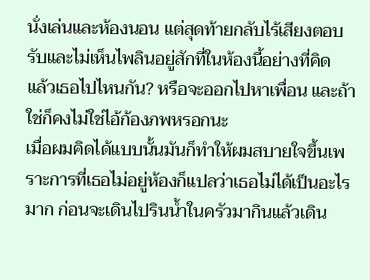นั่งเล่นและห้องนอน แต่สุดท้ายกลับไร้เสียงตอบรับและไม่เห็นไพลินอยู่สักที่ในห้องนี้อย่างที่คิด
แล้วเธอไปไหนกัน? หรือจะออกไปหาเพื่อน และถ้าใช่ก็คงไม่ใช่ไอ้ก้องภพหรอกนะ
เมื่อผมคิดได้แบบนั้นมันก็ทำให้ผมสบายใจขึ้นเพราะการที่เธอไม่อยู่ห้องก็แปลว่าเธอไม่ได้เป็นอะไรมาก ก่อนจะเดินไปรินน้ำในครัวมากินแล้วเดิน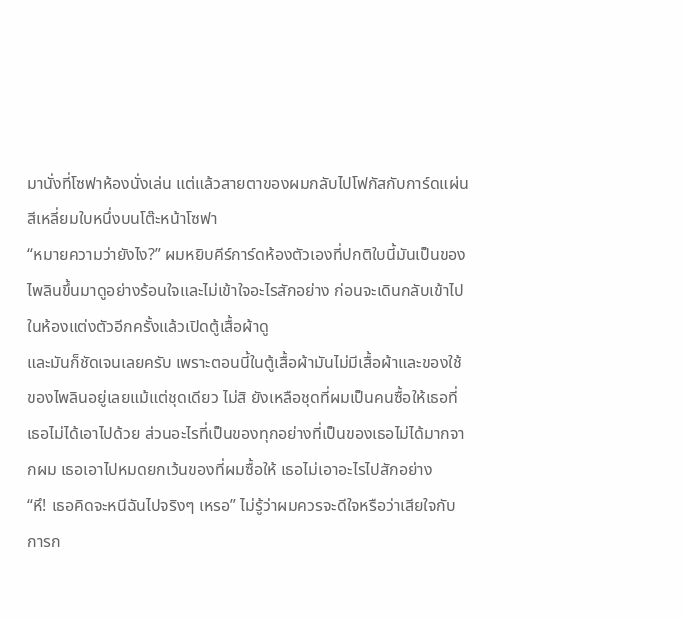มานั่งที่โซฟาห้องนั่งเล่น แต่แล้วสายตาของผมกลับไปโฟกัสกับการ์ดแผ่นสีเหลี่ยมใบหนึ่งบนโต๊ะหน้าโซฟา
“หมายความว่ายังไง?” ผมหยิบคีร์การ์ดห้องตัวเองที่ปกติใบนี้มันเป็นของไพลินขึ้นมาดูอย่างร้อนใจและไม่เข้าใจอะไรสักอย่าง ก่อนจะเดินกลับเข้าไปในห้องแต่งตัวอีกครั้งแล้วเปิดตู้เสื้อผ้าดู
และมันก็ชัดเจนเลยครับ เพราะตอนนี้ในตู้เสื้อผ้ามันไม่มีเสื้อผ้าและของใช้ของไพลินอยู่เลยแม้แต่ชุดเดียว ไม่สิ ยังเหลือชุดที่ผมเป็นคนซื้อให้เธอที่เธอไม่ได้เอาไปด้วย ส่วนอะไรที่เป็นของทุกอย่างที่เป็นของเธอไม่ได้มากจากผม เธอเอาไปหมดยกเว้นของที่ผมซื้อให้ เธอไม่เอาอะไรไปสักอย่าง
“หึ! เธอคิดจะหนีฉันไปจริงๆ เหรอ” ไม่รู้ว่าผมควรจะดีใจหรือว่าเสียใจกับการก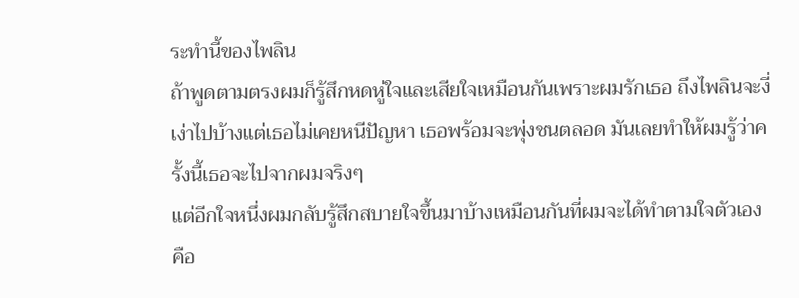ระทำนี้ของไพลิน
ถ้าพูดตามตรงผมก็รู้สึกหดหู่ใจและเสียใจเหมือนกันเพราะผมรักเธอ ถึงไพลินจะงี่เง่าไปบ้างแต่เธอไม่เคยหนีปัญหา เธอพร้อมจะพุ่งชนตลอด มันเลยทำให้ผมรู้ว่าครั้งนี้เธอจะไปจากผมจริงๆ
แต่อีกใจหนึ่งผมกลับรู้สึกสบายใจขึ้นมาบ้างเหมือนกันที่ผมจะได้ทำตามใจตัวเอง คือ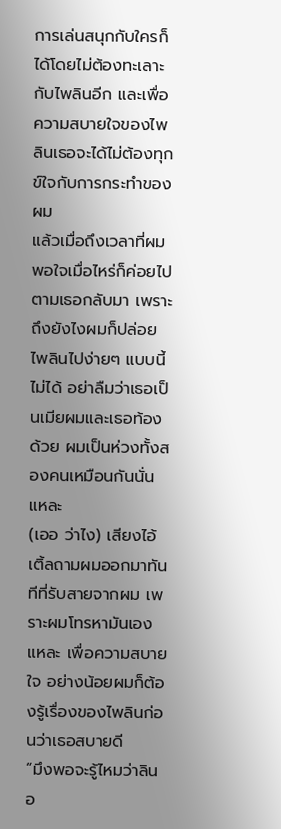การเล่นสนุกกับใครก็ได้โดยไม่ต้องทะเลาะกับไพลินอีก และเพื่อความสบายใจของไพลินเธอจะได้ไม่ต้องทุกข์ใจกับการกระทำของผม
แล้วเมื่อถึงเวลาที่ผมพอใจเมื่อไหร่ก็ค่อยไปตามเธอกลับมา เพราะถึงยังไงผมก็ปล่อยไพลินไปง่ายๆ แบบนี้ไม่ได้ อย่าลืมว่าเธอเป็นเมียผมและเธอท้องด้วย ผมเป็นห่วงทั้งสองคนเหมือนกันนั่นแหละ
(เออ ว่าไง) เสียงไอ้เติ้ลถามผมออกมาทันทีที่รับสายจากผม เพราะผมโทรหามันเองแหละ เพื่อความสบายใจ อย่างน้อยผมก็ต้องรู้เรื่องของไพลินก่อนว่าเธอสบายดี
“มึงพอจะรู้ไหมว่าลินอ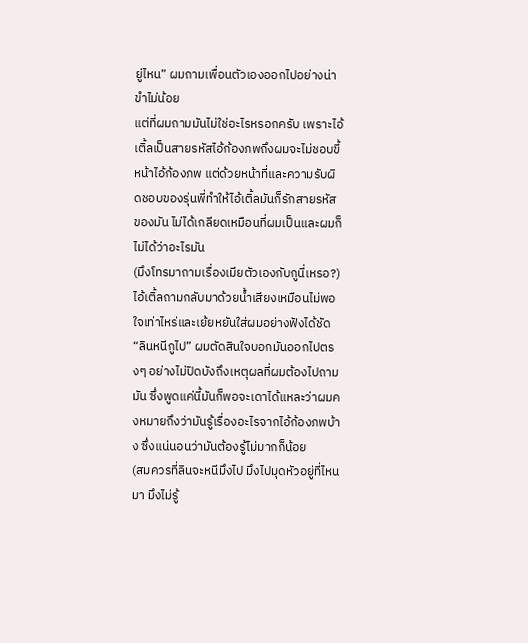ยู่ไหน” ผมถามเพื่อนตัวเองออกไปอย่างน่าขำไม่น้อย
แต่ที่ผมถามมันไม่ใช่อะไรหรอกครับ เพราะไอ้เติ้ลเป็นสายรหัสไอ้ก้องภพถึงผมจะไม่ชอบขี้หน้าไอ้ก้องภพ แต่ด้วยหน้าที่และความรับผิดชอบของรุ่นพี่ทำให้ไอ้เติ้ลมันก็รักสายรหัสของมัน ไม่ได้เกลียดเหมือนที่ผมเป็นและผมก็ไม่ได้ว่าอะไรมัน
(มึงโทรมาถามเรื่องเมียตัวเองกับกูนี่เหรอ?) ไอ้เติ้ลถามกลับมาด้วยน้ำเสียงเหมือนไม่พอใจเท่าไหร่และเย้ยหยันใส่ผมอย่างฟังได้ชัด
“ลินหนีกูไป” ผมตัดสินใจบอกมันออกไปตรงๆ อย่างไม่ปิดบังถึงเหตุผลที่ผมต้องไปถามมัน ซึ่งพูดแค่นี้มันก็พอจะเดาได้แหละว่าผมคงหมายถึงว่ามันรู้เรื่องอะไรจากไอ้ก้องภพบ้าง ซึ่งแน่นอนว่ามันต้องรู้ไม่มากก็น้อย
(สมควรที่ลินจะหนีมึงไป มึงไปมุดหัวอยู่ที่ไหนมา มึงไม่รู้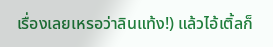เรื่องเลยเหรอว่าลินแท้ง!) แล้วไอ้เติ้ลก็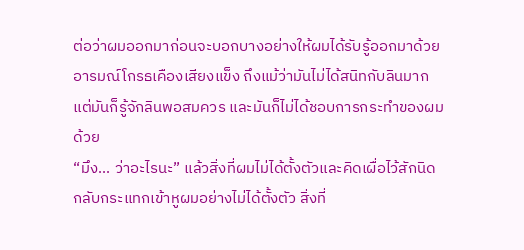ต่อว่าผมออกมาก่อนจะบอกบางอย่างให้ผมได้รับรู้ออกมาด้วยอารมณ์โกรธเคืองเสียงแข็ง ถึงแม้ว่ามันไม่ได้สนิทกับลินมาก แต่มันก็รู้จักลินพอสมควร และมันก็ไม่ได้ชอบการกระทำของผมด้วย
“มึง... ว่าอะไรนะ” แล้วสิ่งที่ผมไม่ได้ตั้งตัวและคิดเผื่อไว้สักนิดกลับกระแทกเข้าหูผมอย่างไม่ได้ตั้งตัว สิ่งที่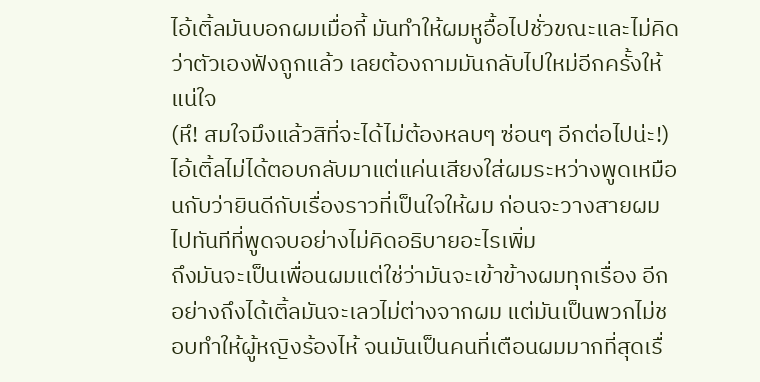ไอ้เติ้ลมันบอกผมเมื่อกี้ มันทำให้ผมหูอื้อไปชั่วขณะและไม่คิดว่าตัวเองฟังถูกแล้ว เลยต้องถามมันกลับไปใหม่อีกครั้งให้แน่ใจ
(หึ! สมใจมึงแล้วสิที่จะได้ไม่ต้องหลบๆ ซ่อนๆ อีกต่อไปน่ะ!) ไอ้เติ้ลไม่ได้ตอบกลับมาแต่แค่นเสียงใส่ผมระหว่างพูดเหมือนกับว่ายินดีกับเรื่องราวที่เป็นใจให้ผม ก่อนจะวางสายผมไปทันทีที่พูดจบอย่างไม่คิดอธิบายอะไรเพิ่ม
ถึงมันจะเป็นเพื่อนผมแต่ใช่ว่ามันจะเข้าข้างผมทุกเรื่อง อีกอย่างถึงได้เติ้ลมันจะเลวไม่ต่างจากผม แต่มันเป็นพวกไม่ชอบทำให้ผู้หญิงร้องไห้ จนมันเป็นคนที่เตือนผมมากที่สุดเรื่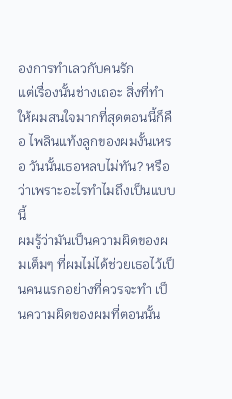องการทำเลวกับคนรัก
แต่เรื่องนั้นช่างเถอะ สิ่งที่ทำให้ผมสนใจมากที่สุดตอนนี้ก็คือ ไพลินแท้งลูกของผมงั้นเหรอ วันนั้นเธอหลบไม่ทัน? หรือว่าเพราะอะไรทำไมถึงเป็นแบบนี้
ผมรู้ว่ามันเป็นความผิดของผมเต็มๆ ที่ผมไม่ได้ช่วยเธอไว้เป็นคนแรกอย่างที่ควรจะทำ เป็นความผิดของผมที่ตอนนั้น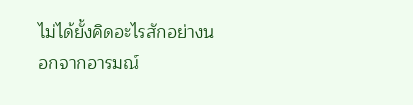ไม่ได้ยั้งคิดอะไรสักอย่างนอกจากอารมณ์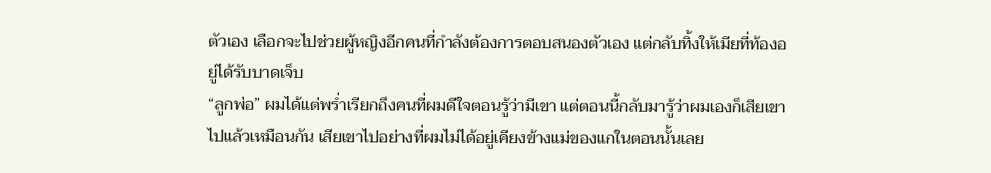ตัวเอง เลือกจะไปช่วยผู้หญิงอีกคนที่กำลังต้องการตอบสนองตัวเอง แต่กลับทิ้งให้เมียที่ท้องอยู่ได้รับบาดเจ็บ
“ลูกพ่อ” ผมได้แต่พร่ำเรียกถึงคนที่ผมดีใจตอนรู้ว่ามีเขา แต่ตอนนี้กลับมารู้ว่าผมเองก็เสียเขาไปแล้วเหมือนกัน เสียเขาไปอย่างที่ผมไม่ได้อยู่เคียงข้างแม่ของแกในตอนนั้นเลย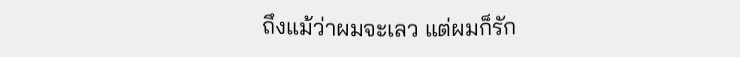ถึงแม้ว่าผมจะเลว แต่ผมก็รัก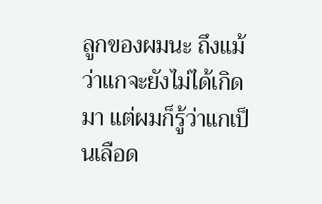ลูกของผมนะ ถึงแม้ว่าแกจะยังไม่ได้เกิดมา แต่ผมก็รู้ว่าแกเป็นเลือด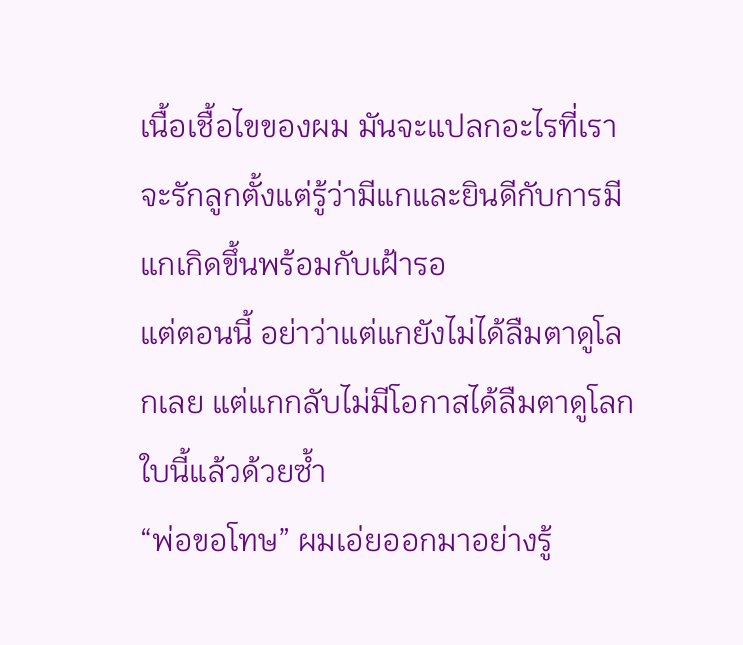เนื้อเชื้อไขของผม มันจะแปลกอะไรที่เราจะรักลูกตั้งแต่รู้ว่ามีแกและยินดีกับการมีแกเกิดขึ้นพร้อมกับเฝ้ารอ
แต่ตอนนี้ อย่าว่าแต่แกยังไม่ได้ลืมตาดูโลกเลย แต่แกกลับไม่มีโอกาสได้ลืมตาดูโลกใบนี้แล้วด้วยซ้ำ
“พ่อขอโทษ” ผมเอ่ยออกมาอย่างรู้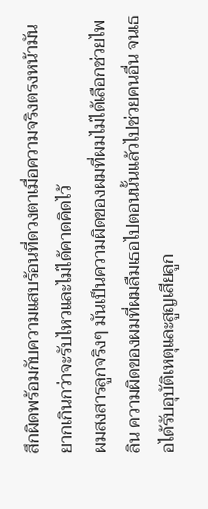สึกผิดพร้อมกับความแสบร้อนที่ดวงตาเมื่อความจริงตรงหน้ามันยากเกินกว่าจะรับไหวและไม่ได้คาดคิดไว้
ผมสงสารลูกจริงๆ มันเป็นความผิดของผมที่ผมไม่ได้เลือกช่วยไพลิน ความผิดของผมที่ผมลืมเธอไปตอนนั้นแล้วไปช่วยคนอื่น จนเธอได้รับอุบัติเหตุและสูญเสียลูก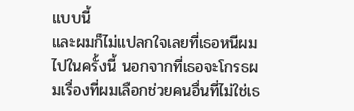แบบนี้
และผมก็ไม่แปลกใจเลยที่เธอหนีผมไปในครั้งนี้ นอกจากที่เธอจะโกรธผมเรื่องที่ผมเลือกช่วยคนอื่นที่ไม่ใช่เธ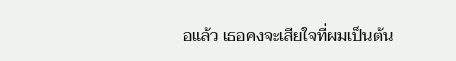อแล้ว เธอคงจะเสียใจที่ผมเป็นต้น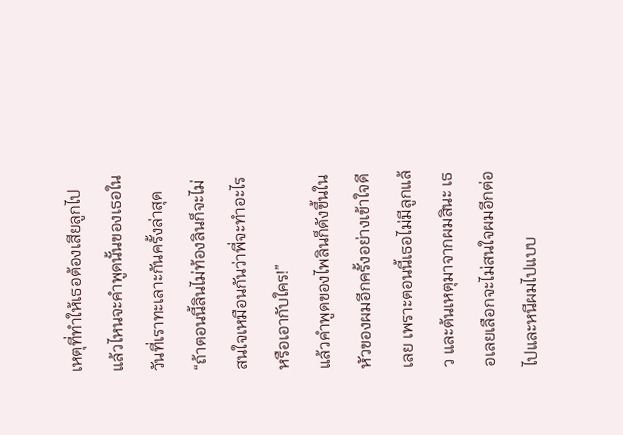เหตุที่ทำให้เธอต้องเสียลูกไป แล้วไหนจะคำพูดนั้นของเธอในวันที่เราทะเลาะกันครั้งล่าสุด
“ถ้าตอนนี้ลินไม่ท้องลินก็จะไม่สนใจเหมือนกันว่าพี่จะทำอะไรหรือเอากับใคร!”
แล้วคำพูดของไพลินก็ดังขึ้นในหัวของผมอีกครั้งอย่างเข้าใจดีเลย เพราะตอนนี้เธอไม่มีลูกแล้ว และต้นเหตุมาจากผมสินะ เธอเลยเลือกจะไม่สนใจผมอีกต่อไปและหนีผมไปแบบ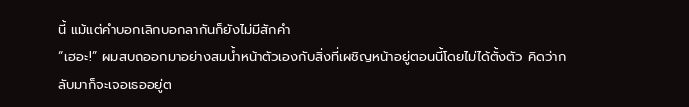นี้ แม้แต่คำบอกเลิกบอกลากันก็ยังไม่มีสักคำ
“เฮอะ!” ผมสบถออกมาอย่างสมน้ำหน้าตัวเองกับสิ่งที่เผชิญหน้าอยู่ตอนนี้โดยไม่ได้ตั้งตัว คิดว่ากลับมาก็จะเจอเธออยู่ต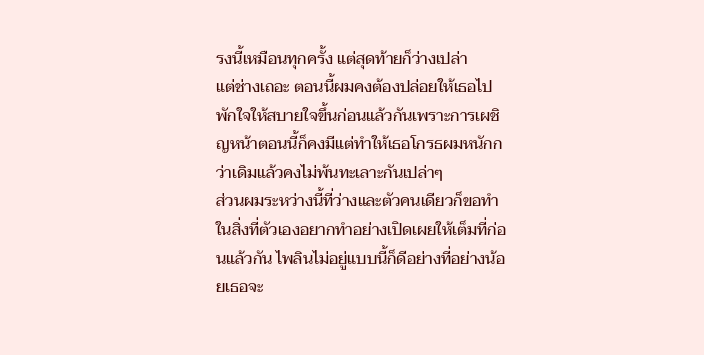รงนี้เหมือนทุกครั้ง แต่สุดท้ายก็ว่างเปล่า
แต่ช่างเถอะ ตอนนี้ผมคงต้องปล่อยให้เธอไปพักใจให้สบายใจขึ้นก่อนแล้วกันเพราะการเผชิญหน้าตอนนี้ก็คงมีแต่ทำให้เธอโกรธผมหนักกว่าเดิมแล้วคงไม่พ้นทะเลาะกันเปล่าๆ
ส่วนผมระหว่างนี้ที่ว่างและตัวคนเดียวก็ขอทำในสิ่งที่ตัวเองอยากทำอย่างเปิดเผยให้เต็มที่ก่อนแล้วกัน ไพลินไม่อยู่แบบนี้ก็ดีอย่างที่อย่างน้อยเธอจะ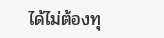ได้ไม่ต้องทุ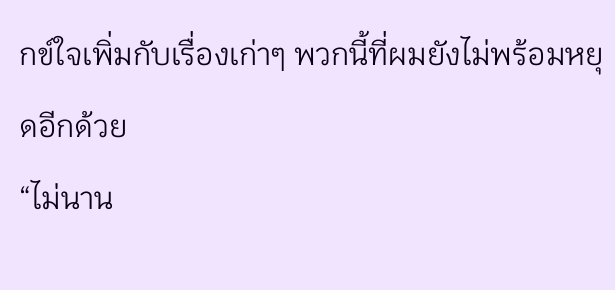กข์ใจเพิ่มกับเรื่องเก่าๆ พวกนี้ที่ผมยังไม่พร้อมหยุดอีกด้วย
“ไม่นาน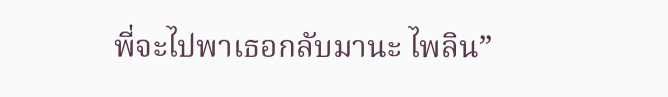พี่จะไปพาเธอกลับมานะ ไพลิน”